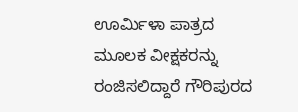ಊರ್ಮಿಳಾ ಪಾತ್ರದ ಮೂಲಕ ವೀಕ್ಷಕರನ್ನು ರಂಜಿಸಲಿದ್ದಾರೆ ಗೌರಿಪುರದ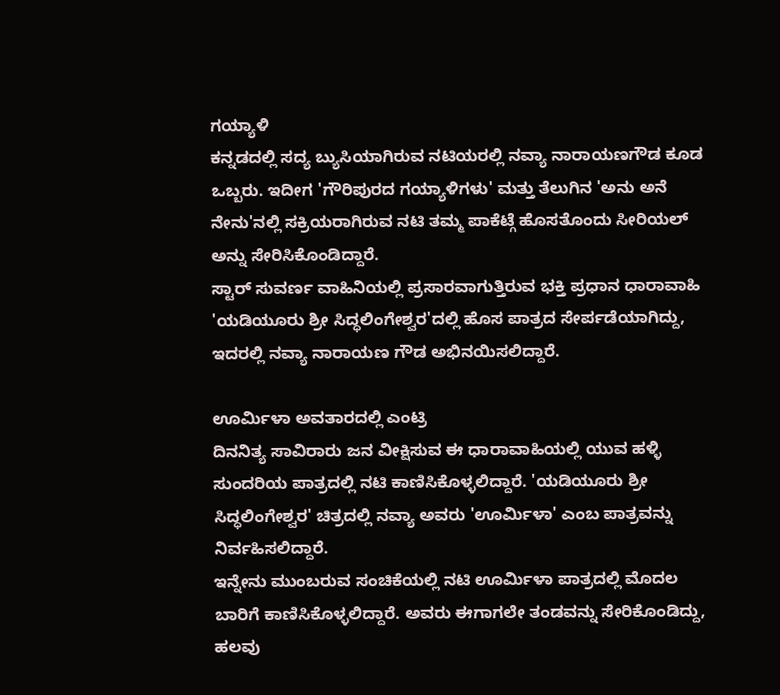ಗಯ್ಯಾಳಿ
ಕನ್ನಡದಲ್ಲಿ ಸದ್ಯ ಬ್ಯುಸಿಯಾಗಿರುವ ನಟಿಯರಲ್ಲಿ ನವ್ಯಾ ನಾರಾಯಣಗೌಡ ಕೂಡ ಒಬ್ಬರು. ಇದೀಗ 'ಗೌರಿಪುರದ ಗಯ್ಯಾಳಿಗಳು' ಮತ್ತು ತೆಲುಗಿನ 'ಅನು ಅನೆ ನೇನು'ನಲ್ಲಿ ಸಕ್ರಿಯರಾಗಿರುವ ನಟಿ ತಮ್ಮ ಪಾಕೆಟ್ಗೆ ಹೊಸತೊಂದು ಸೀರಿಯಲ್ ಅನ್ನು ಸೇರಿಸಿಕೊಂಡಿದ್ದಾರೆ.
ಸ್ಟಾರ್ ಸುವರ್ಣ ವಾಹಿನಿಯಲ್ಲಿ ಪ್ರಸಾರವಾಗುತ್ತಿರುವ ಭಕ್ತಿ ಪ್ರಧಾನ ಧಾರಾವಾಹಿ 'ಯಡಿಯೂರು ಶ್ರೀ ಸಿದ್ಧಲಿಂಗೇಶ್ವರ'ದಲ್ಲಿ ಹೊಸ ಪಾತ್ರದ ಸೇರ್ಪಡೆಯಾಗಿದ್ದು, ಇದರಲ್ಲಿ ನವ್ಯಾ ನಾರಾಯಣ ಗೌಡ ಅಭಿನಯಿಸಲಿದ್ದಾರೆ.

ಊರ್ಮಿಳಾ ಅವತಾರದಲ್ಲಿ ಎಂಟ್ರಿ
ದಿನನಿತ್ಯ ಸಾವಿರಾರು ಜನ ವೀಕ್ಷಿಸುವ ಈ ಧಾರಾವಾಹಿಯಲ್ಲಿ ಯುವ ಹಳ್ಳಿ ಸುಂದರಿಯ ಪಾತ್ರದಲ್ಲಿ ನಟಿ ಕಾಣಿಸಿಕೊಳ್ಳಲಿದ್ದಾರೆ. 'ಯಡಿಯೂರು ಶ್ರೀ ಸಿದ್ಧಲಿಂಗೇಶ್ವರ' ಚಿತ್ರದಲ್ಲಿ ನವ್ಯಾ ಅವರು 'ಊರ್ಮಿಳಾ' ಎಂಬ ಪಾತ್ರವನ್ನು ನಿರ್ವಹಿಸಲಿದ್ದಾರೆ.
ಇನ್ನೇನು ಮುಂಬರುವ ಸಂಚಿಕೆಯಲ್ಲಿ ನಟಿ ಊರ್ಮಿಳಾ ಪಾತ್ರದಲ್ಲಿ ಮೊದಲ ಬಾರಿಗೆ ಕಾಣಿಸಿಕೊಳ್ಳಲಿದ್ದಾರೆ. ಅವರು ಈಗಾಗಲೇ ತಂಡವನ್ನು ಸೇರಿಕೊಂಡಿದ್ದು, ಹಲವು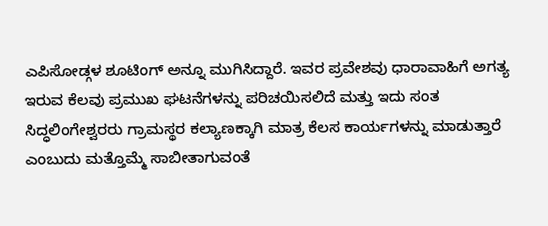ಎಪಿಸೋಡ್ಗಳ ಶೂಟಿಂಗ್ ಅನ್ನೂ ಮುಗಿಸಿದ್ದಾರೆ. ಇವರ ಪ್ರವೇಶವು ಧಾರಾವಾಹಿಗೆ ಅಗತ್ಯ ಇರುವ ಕೆಲವು ಪ್ರಮುಖ ಘಟನೆಗಳನ್ನು ಪರಿಚಯಿಸಲಿದೆ ಮತ್ತು ಇದು ಸಂತ ಸಿದ್ಧಲಿಂಗೇಶ್ವರರು ಗ್ರಾಮಸ್ಥರ ಕಲ್ಯಾಣಕ್ಕಾಗಿ ಮಾತ್ರ ಕೆಲಸ ಕಾರ್ಯಗಳನ್ನು ಮಾಡುತ್ತಾರೆ ಎಂಬುದು ಮತ್ತೊಮ್ಮೆ ಸಾಬೀತಾಗುವಂತೆ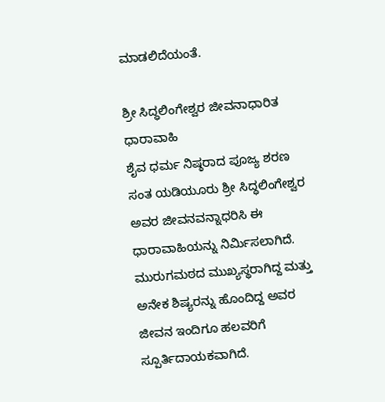ಮಾಡಲಿದೆಯಂತೆ.

ಶ್ರೀ ಸಿದ್ಧಲಿಂಗೇಶ್ವರ ಜೀವನಾಧಾರಿತ ಧಾರಾವಾಹಿ
ಶೈವ ಧರ್ಮ ನಿಷ್ಠರಾದ ಪೂಜ್ಯ ಶರಣ ಸಂತ ಯಡಿಯೂರು ಶ್ರೀ ಸಿದ್ಧಲಿಂಗೇಶ್ವರ ಅವರ ಜೀವನವನ್ನಾಧರಿಸಿ ಈ ಧಾರಾವಾಹಿಯನ್ನು ನಿರ್ಮಿಸಲಾಗಿದೆ. ಮುರುಗಮಠದ ಮುಖ್ಯಸ್ಥರಾಗಿದ್ದ ಮತ್ತು ಅನೇಕ ಶಿಷ್ಯರನ್ನು ಹೊಂದಿದ್ದ ಅವರ ಜೀವನ ಇಂದಿಗೂ ಹಲವರಿಗೆ ಸ್ಪೂರ್ತಿದಾಯಕವಾಗಿದೆ.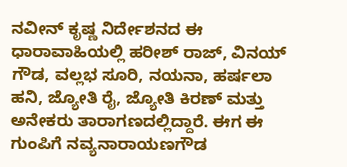ನವೀನ್ ಕೃಷ್ಣ ನಿರ್ದೇಶನದ ಈ ಧಾರಾವಾಹಿಯಲ್ಲಿ ಹರೀಶ್ ರಾಜ್, ವಿನಯ್ ಗೌಡ, ವಲ್ಲಭ ಸೂರಿ, ನಯನಾ, ಹರ್ಷಲಾ ಹನಿ, ಜ್ಯೋತಿ ರೈ, ಜ್ಯೋತಿ ಕಿರಣ್ ಮತ್ತು ಅನೇಕರು ತಾರಾಗಣದಲ್ಲಿದ್ದಾರೆ. ಈಗ ಈ ಗುಂಪಿಗೆ ನವ್ಯನಾರಾಯಣಗೌಡ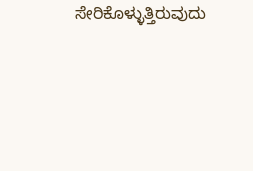ಸೇರಿಕೊಳ್ಳುತ್ತಿರುವುದು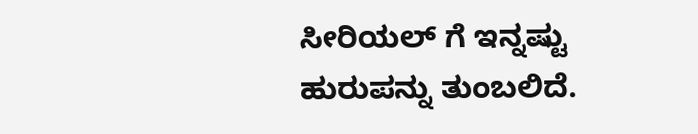ಸೀರಿಯಲ್ ಗೆ ಇನ್ನಷ್ಟು ಹುರುಪನ್ನು ತುಂಬಲಿದೆ.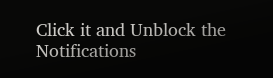Click it and Unblock the Notifications